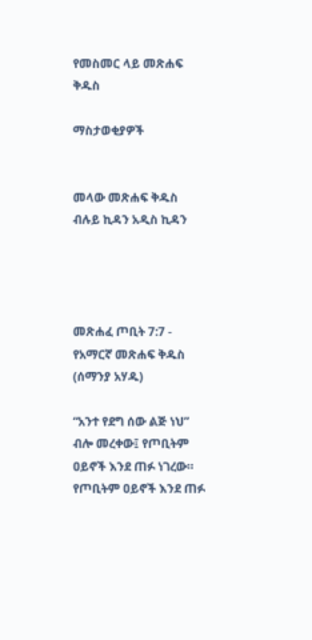የመስመር ላይ መጽሐፍ ቅዱስ

ማስታወቂያዎች


መላው መጽሐፍ ቅዱስ ብሉይ ኪዳን አዲስ ኪዳን




መጽሐፈ ጦቢት 7:7 - የአማርኛ መጽሐፍ ቅዱስ (ሰማንያ አሃዱ)

“አንተ የደግ ሰው ልጅ ነህ” ብሎ መረቀው፤ የጦቢትም ዐይኖች እንደ ጠፉ ነገረው። የጦቢትም ዐይኖች እንደ ጠፉ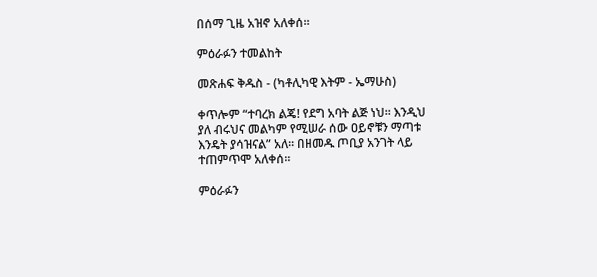በሰማ ጊዜ አዝኖ አለቀሰ።

ምዕራፉን ተመልከት

መጽሐፍ ቅዱስ - (ካቶሊካዊ እትም - ኤማሁስ)

ቀጥሎም “ተባረክ ልጄ! የደግ አባት ልጅ ነህ። እንዲህ ያለ ብሩህና መልካም የሚሠራ ሰው ዐይኖቹን ማጣቱ እንዴት ያሳዝናል” አለ። በዘመዱ ጦቢያ አንገት ላይ ተጠምጥሞ አለቀሰ።

ምዕራፉን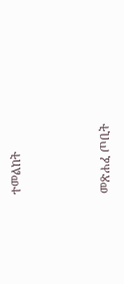ተመልከት



መጽሐፈ ጦቢት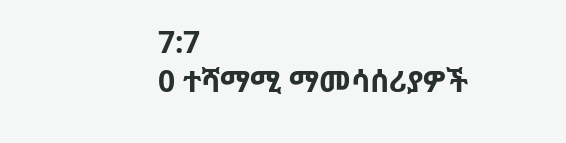7:7
0 ተሻማሚ ማመሳሰሪያዎች